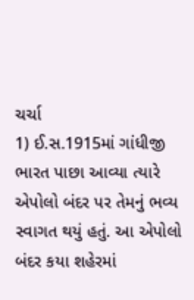ચર્ચા
1) ઈ.સ.1915માં ગાંધીજી ભારત પાછા આવ્યા ત્યારે એપોલો બંદર પર તેમનું ભવ્ય સ્વાગત થયું હતું. આ એપોલો બંદર કયા શહેરમાં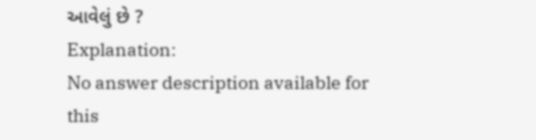આવેલું છે ?
Explanation:
No answer description available for this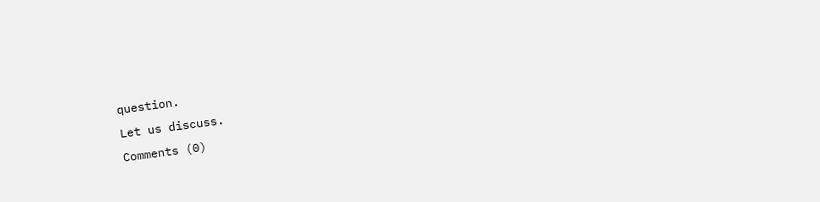question.
Let us discuss.
Comments (0)